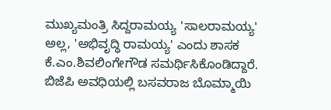ಮುಖ್ಯಮಂತ್ರಿ ಸಿದ್ದರಾಮಯ್ಯ 'ಸಾಲರಾಮಯ್ಯ' ಅಲ್ಲ, 'ಅಭಿವೃದ್ಧಿ ರಾಮಯ್ಯ' ಎಂದು ಶಾಸಕ ಕೆ.ಎಂ.ಶಿವಲಿಂಗೇಗೌಡ ಸಮರ್ಥಿಸಿಕೊಂಡಿದ್ದಾರೆ. ಬಿಜೆಪಿ ಅವಧಿಯಲ್ಲಿ ಬಸವರಾಜ ಬೊಮ್ಮಾಯಿ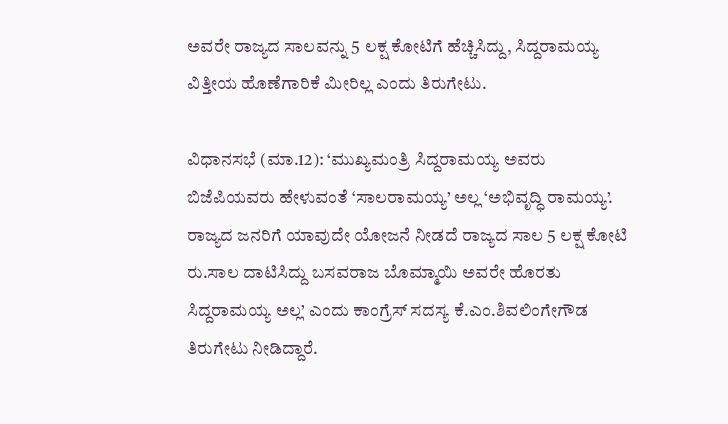ಅವರೇ ರಾಜ್ಯದ ಸಾಲವನ್ನು 5 ಲಕ್ಷ ಕೋಟಿಗೆ ಹೆಚ್ಚಿಸಿದ್ದು, ಸಿದ್ದರಾಮಯ್ಯ ವಿತ್ತೀಯ ಹೊಣೆಗಾರಿಕೆ ಮೀರಿಲ್ಲ ಎಂದು ತಿರುಗೇಟು.

ವಿಧಾನಸಭೆ (ಮಾ.12): ‘ಮುಖ್ಯಮಂತ್ರಿ ಸಿದ್ದರಾಮಯ್ಯ ಅವರು ಬಿಜೆಪಿಯವರು ಹೇಳುವಂತೆ ‘ಸಾಲರಾಮಯ್ಯ’ ಅಲ್ಲ ‘ಅಭಿವೃದ್ಧಿ ರಾಮಯ್ಯ’. ರಾಜ್ಯದ ಜನರಿಗೆ ಯಾವುದೇ ಯೋಜನೆ ನೀಡದೆ ರಾಜ್ಯದ ಸಾಲ 5 ಲಕ್ಷ ಕೋಟಿ ರು.ಸಾಲ ದಾಟಿಸಿದ್ದು ಬಸವರಾಜ ಬೊಮ್ಮಾಯಿ ಅವರೇ ಹೊರತು ಸಿದ್ದರಾಮಯ್ಯ ಅಲ್ಲ’ ಎಂದು ಕಾಂಗ್ರೆಸ್‌ ಸದಸ್ಯ ಕೆ.ಎಂ.ಶಿವಲಿಂಗೇಗೌಡ ತಿರುಗೇಟು ನೀಡಿದ್ದಾರೆ.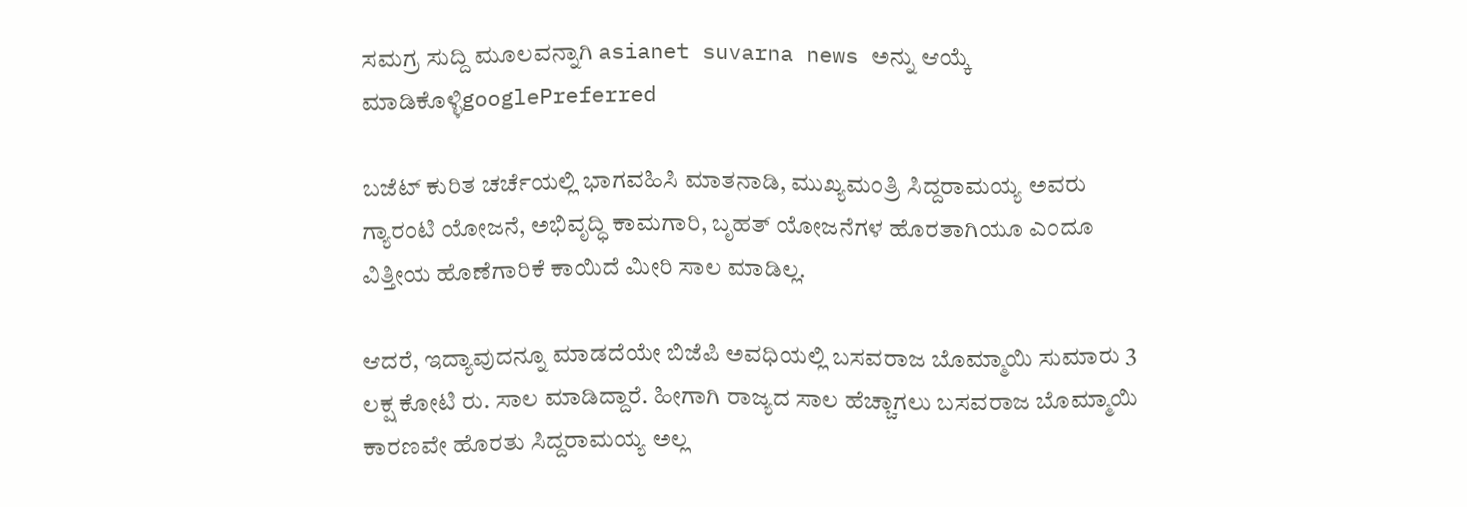ಸಮಗ್ರ ಸುದ್ದಿ ಮೂಲವನ್ನಾಗಿ asianet suvarna news ಅನ್ನು ಆಯ್ಕೆ ಮಾಡಿಕೊಳ್ಳಿgooglePreferred

ಬಜೆಟ್‌ ಕುರಿತ ಚರ್ಚೆಯಲ್ಲಿ ಭಾಗವಹಿಸಿ ಮಾತನಾಡಿ, ಮುಖ್ಯಮಂತ್ರಿ ಸಿದ್ದರಾಮಯ್ಯ ಅವರು ಗ್ಯಾರಂಟಿ ಯೋಜನೆ, ಅಭಿವೃದ್ಧಿ ಕಾಮಗಾರಿ, ಬೃಹತ್‌ ಯೋಜನೆಗಳ ಹೊರತಾಗಿಯೂ ಎಂದೂ ವಿತ್ತೀಯ ಹೊಣೆಗಾರಿಕೆ ಕಾಯಿದೆ ಮೀರಿ ಸಾಲ ಮಾಡಿಲ್ಲ.

ಆದರೆ, ಇದ್ಯಾವುದನ್ನೂ ಮಾಡದೆಯೇ ಬಿಜೆಪಿ ಅವಧಿಯಲ್ಲಿ ಬಸವರಾಜ ಬೊಮ್ಮಾಯಿ ಸುಮಾರು 3 ಲಕ್ಷ ಕೋಟಿ ರು. ಸಾಲ ಮಾಡಿದ್ದಾರೆ. ಹೀಗಾಗಿ ರಾಜ್ಯದ ಸಾಲ ಹೆಚ್ಚಾಗಲು ಬಸವರಾಜ ಬೊಮ್ಮಾಯಿ ಕಾರಣವೇ ಹೊರತು ಸಿದ್ದರಾಮಯ್ಯ ಅಲ್ಲ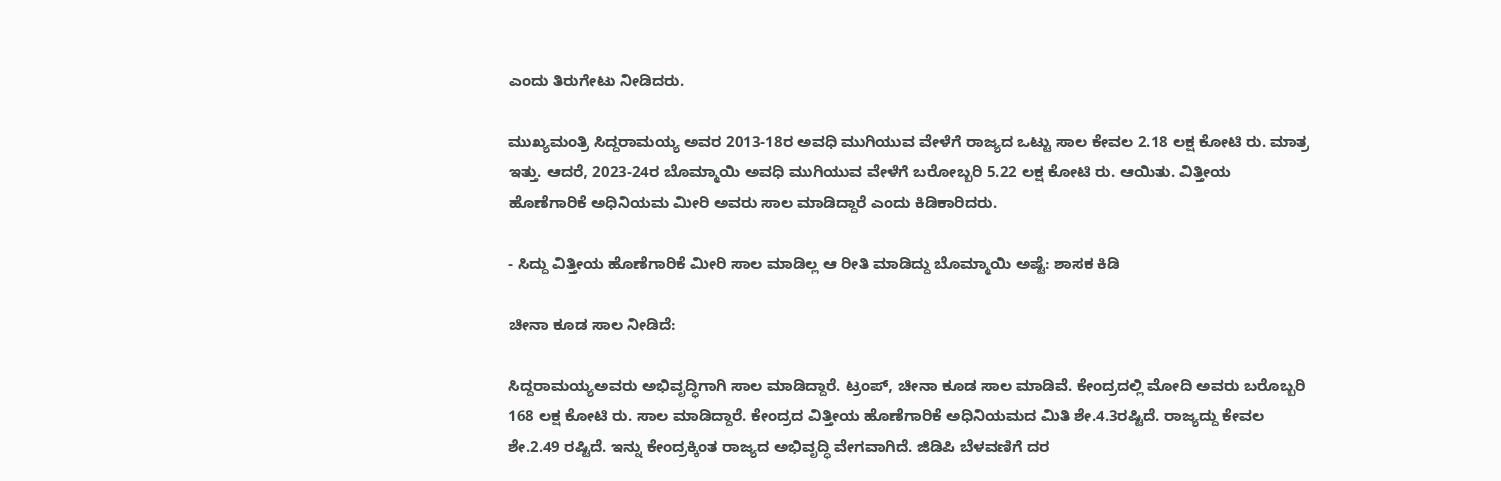ಎಂದು ತಿರುಗೇಟು ನೀಡಿದರು.

ಮುಖ್ಯಮಂತ್ರಿ ಸಿದ್ದರಾಮಯ್ಯ ಅವರ 2013-18ರ ಅವಧಿ ಮುಗಿಯುವ ವೇಳೆಗೆ ರಾಜ್ಯದ ಒಟ್ಟು ಸಾಲ ಕೇವಲ 2.18 ಲಕ್ಷ ಕೋಟಿ ರು. ಮಾತ್ರ ಇತ್ತು. ಆದರೆ, 2023-24ರ ಬೊಮ್ಮಾಯಿ ಅವಧಿ ಮುಗಿಯುವ ವೇಳೆಗೆ ಬರೋಬ್ಬರಿ 5.22 ಲಕ್ಷ ಕೋಟಿ ರು. ಆಯಿತು. ವಿತ್ತೀಯ ಹೊಣೆಗಾರಿಕೆ ಅಧಿನಿಯಮ ಮೀರಿ ಅವರು ಸಾಲ ಮಾಡಿದ್ದಾರೆ ಎಂದು ಕಿಡಿಕಾರಿದರು.

- ಸಿದ್ದು ವಿತ್ತೀಯ ಹೊಣೆಗಾರಿಕೆ ಮೀರಿ ಸಾಲ ಮಾಡಿಲ್ಲ ಆ ರೀತಿ ಮಾಡಿದ್ದು ಬೊಮ್ಮಾಯಿ ಅಷ್ಟೆ: ಶಾಸಕ ಕಿಡಿ

ಚೀನಾ ಕೂಡ ಸಾಲ ನೀಡಿದೆ:

ಸಿದ್ದರಾಮಯ್ಯಅವರು ಅಭಿವೃದ್ಧಿಗಾಗಿ ಸಾಲ ಮಾಡಿದ್ದಾರೆ. ಟ್ರಂಪ್‌, ಚೀನಾ ಕೂಡ ಸಾಲ ಮಾಡಿವೆ. ಕೇಂದ್ರದಲ್ಲಿ ಮೋದಿ ಅವರು ಬರೊಬ್ಬರಿ 168 ಲಕ್ಷ ಕೋಟಿ ರು. ಸಾಲ ಮಾಡಿದ್ದಾರೆ. ಕೇಂದ್ರದ ವಿತ್ತೀಯ ಹೊಣೆಗಾರಿಕೆ ಅಧಿನಿಯಮದ ಮಿತಿ ಶೇ.4.3ರಷ್ಟಿದೆ. ರಾಜ್ಯದ್ದು ಕೇವಲ ಶೇ.2.49 ರಷ್ಟಿದೆ. ಇನ್ನು ಕೇಂದ್ರಕ್ಕಿಂತ ರಾಜ್ಯದ ಅಭಿವೃದ್ಧಿ ವೇಗವಾಗಿದೆ. ಜಿಡಿಪಿ ಬೆಳವಣಿಗೆ ದರ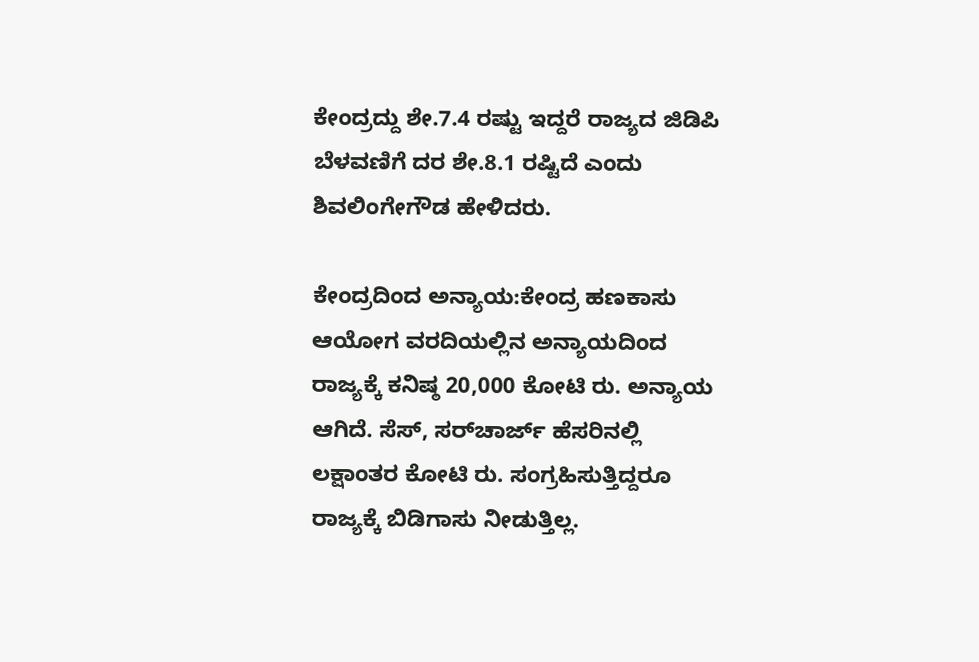ಕೇಂದ್ರದ್ದು ಶೇ.7.4 ರಷ್ಟು ಇದ್ದರೆ ರಾಜ್ಯದ ಜಿಡಿಪಿ ಬೆಳವಣಿಗೆ ದರ ಶೇ.8.1 ರಷ್ಟಿದೆ ಎಂದು ಶಿವಲಿಂಗೇಗೌಡ ಹೇಳಿದರು.

ಕೇಂದ್ರದಿಂದ ಅನ್ಯಾಯ:ಕೇಂದ್ರ ಹಣಕಾಸು ಆಯೋಗ ವರದಿಯಲ್ಲಿನ ಅನ್ಯಾಯದಿಂದ ರಾಜ್ಯಕ್ಕೆ ಕನಿಷ್ಠ 20,000 ಕೋಟಿ ರು. ಅನ್ಯಾಯ ಆಗಿದೆ. ಸೆಸ್‌, ಸರ್‌ಚಾರ್ಜ್‌ ಹೆಸರಿನಲ್ಲಿ ಲಕ್ಷಾಂತರ ಕೋಟಿ ರು. ಸಂಗ್ರಹಿಸುತ್ತಿದ್ದರೂ ರಾಜ್ಯಕ್ಕೆ ಬಿಡಿಗಾಸು ನೀಡುತ್ತಿಲ್ಲ.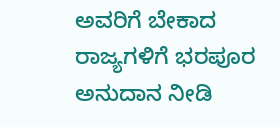ಅವರಿಗೆ ಬೇಕಾದ ರಾಜ್ಯಗಳಿಗೆ ಭರಪೂರ ಅನುದಾನ ನೀಡಿ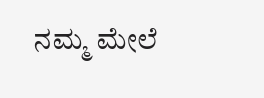ನಮ್ಮ ಮೇಲೆ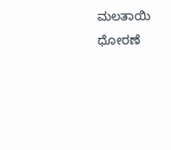ಮಲತಾಯಿ ಧೋರಣೆ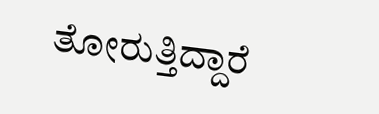ತೋರುತ್ತಿದ್ದಾರೆ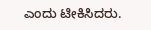ಎಂದು ಟೀಕಿಸಿದರು.